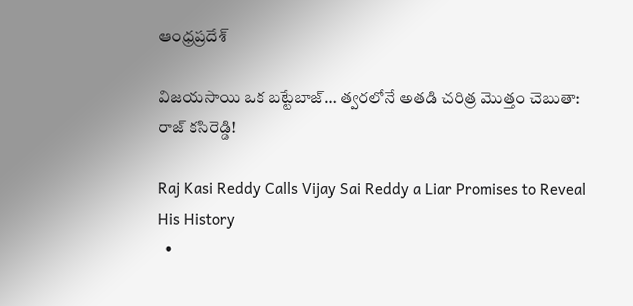ఆంధ్రప్రదేశ్

విజయసాయి ఒక బట్టేబాజ్… త్వరలోనే అతడి చరిత్ర మొత్తం చెబుతా: రాజ్ కసిరెడ్డి!

Raj Kasi Reddy Calls Vijay Sai Reddy a Liar Promises to Reveal His History
  •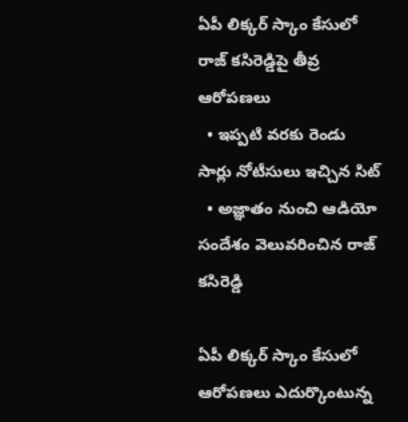ఏపీ లిక్కర్ స్కాం కేసులో రాజ్ కసిరెడ్డిపై తీవ్ర ఆరోపణలు
  • ఇప్పటి వరకు రెండు సార్లు నోటీసులు ఇచ్చిన సిట్
  • అజ్ఞాతం నుంచి ఆడియో సందేశం వెలువరించిన రాజ్ కసిరెడ్డి

ఏపీ లిక్కర్ స్కాం కేసులో ఆరోపణలు ఎదుర్కొంటున్న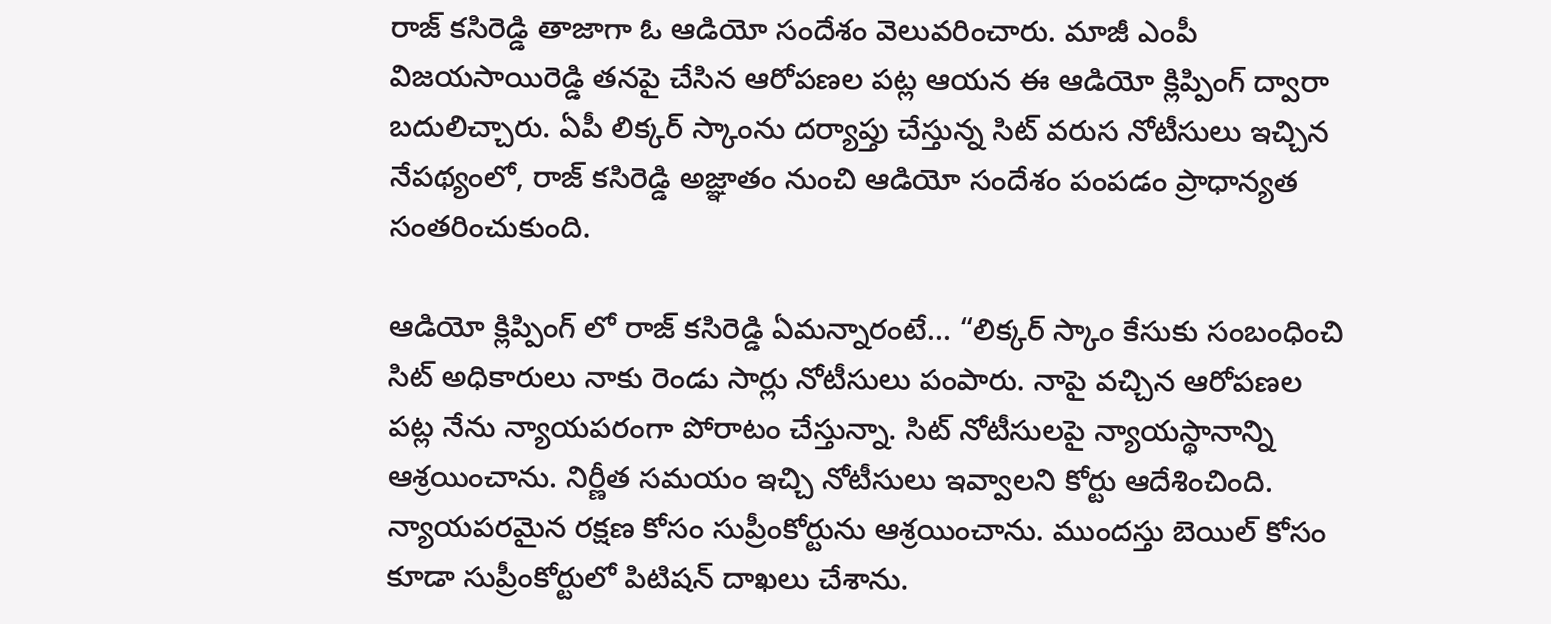రాజ్ కసిరెడ్డి తాజాగా ఓ ఆడియో సందేశం వెలువరించారు. మాజీ ఎంపీ విజయసాయిరెడ్డి తనపై చేసిన ఆరోపణల పట్ల ఆయన ఈ ఆడియో క్లిప్పింగ్ ద్వారా బదులిచ్చారు. ఏపీ లిక్కర్ స్కాంను దర్యాప్తు చేస్తున్న సిట్ వరుస నోటీసులు ఇచ్చిన నేపథ్యంలో, రాజ్ కసిరెడ్డి అజ్ఞాతం నుంచి ఆడియో సందేశం పంపడం ప్రాధాన్యత సంతరించుకుంది.

ఆడియో క్లిప్పింగ్ లో రాజ్ కసిరెడ్డి ఏమన్నారంటే… “లిక్కర్ స్కాం కేసుకు సంబంధించి సిట్ అధికారులు నాకు రెండు సార్లు నోటీసులు పంపారు. నాపై వచ్చిన ఆరోపణల పట్ల నేను న్యాయపరంగా పోరాటం చేస్తున్నా. సిట్ నోటీసులపై న్యాయస్థానాన్ని ఆశ్రయించాను. నిర్ణీత సమయం ఇచ్చి నోటీసులు ఇవ్వాలని కోర్టు ఆదేశించింది. న్యాయపరమైన రక్షణ కోసం సుప్రీంకోర్టును ఆశ్రయించాను. ముందస్తు బెయిల్ కోసం కూడా సుప్రీంకోర్టులో పిటిషన్ దాఖలు చేశాను.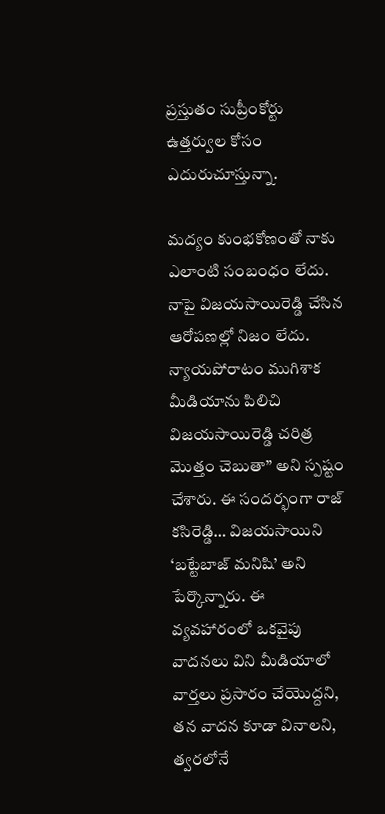ప్రస్తుతం సుప్రీంకోర్టు ఉత్తర్వుల కోసం ఎదురుచూస్తున్నా.

మద్యం కుంభకోణంతో నాకు ఎలాంటి సంబంధం లేదు. నాపై విజయసాయిరెడ్డి చేసిన ఆరోపణల్లో నిజం లేదు. న్యాయపోరాటం ముగిశాక మీడియాను పిలిచి విజయసాయిరెడ్డి చరిత్ర మొత్తం చెబుతా” అని స్పష్టం చేశారు. ఈ సందర్భంగా రాజ్ కసిరెడ్డి… విజయసాయిని ‘బట్టేబాజ్ మనిషి’ అని పేర్కొన్నారు. ఈ వ్యవహారంలో ఒకవైపు వాదనలు విని మీడియాలో వార్తలు ప్రసారం చేయొద్దని, తన వాదన కూడా వినాలని, త్వరలోనే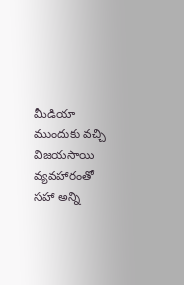మీడియా ముందుకు వచ్చి విజయసాయి వ్యవహారంతో సహా అన్ని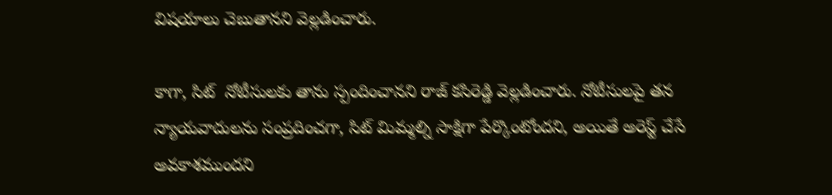విషయాలు చెబుతానని వెల్లడించారు.

కాగా, సిట్  నోటీసులకు తాను స్పందించానని రాజ్ కసిరెడ్డి వెల్లడించారు. నోటీసులపై తన న్యాయవాదులను సంప్రదించగా, సిట్ మిమ్మల్ని సాక్షిగా పేర్కొంటోందని, అయితే అరెస్ట్ చేసే అవకాశముందని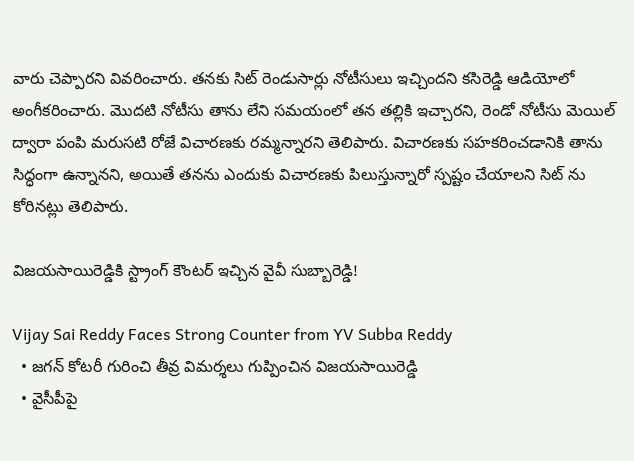వారు చెప్పారని వివరించారు. తనకు సిట్ రెండుసార్లు నోటీసులు ఇచ్చిందని కసిరెడ్డి ఆడియోలో అంగీకరించారు. మొదటి నోటీసు తాను లేని సమయంలో తన తల్లికి ఇచ్చారని, రెండో నోటీసు మెయిల్ ద్వారా పంపి మరుసటి రోజే విచారణకు రమ్మన్నారని తెలిపారు. విచారణకు సహకరించడానికి తాను సిద్ధంగా ఉన్నానని, అయితే తనను ఎందుకు విచారణకు పిలుస్తున్నారో స్పష్టం చేయాలని సిట్ ను కోరినట్లు తెలిపారు.

విజయసాయిరెడ్డికి స్ట్రాంగ్ కౌంటర్ ఇచ్చిన వైవీ సుబ్బారెడ్డి!

Vijay Sai Reddy Faces Strong Counter from YV Subba Reddy
  • జగన్ కోటరీ గురించి తీవ్ర విమర్శలు గుప్పించిన విజయసాయిరెడ్డి
  • వైసీపీపై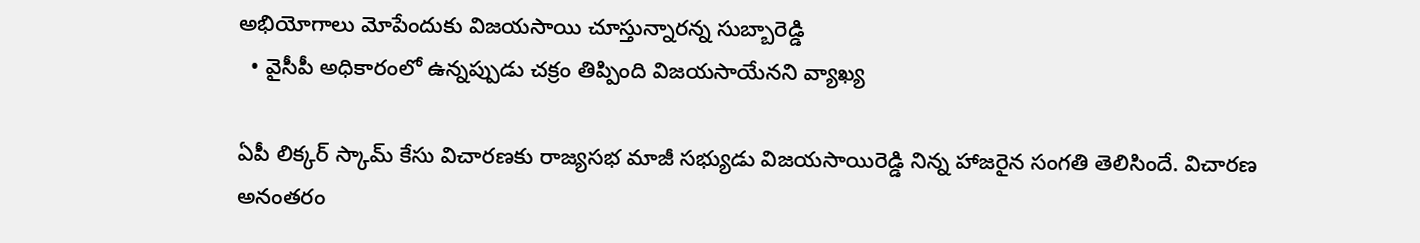అభియోగాలు మోపేందుకు విజయసాయి చూస్తున్నారన్న సుబ్బారెడ్డి
  • వైసీపీ అధికారంలో ఉన్నప్పుడు చక్రం తిప్పింది విజయసాయేనని వ్యాఖ్య

ఏపీ లిక్కర్ స్కామ్ కేసు విచారణకు రాజ్యసభ మాజీ సభ్యుడు విజయసాయిరెడ్డి నిన్న హాజరైన సంగతి తెలిసిందే. విచారణ అనంతరం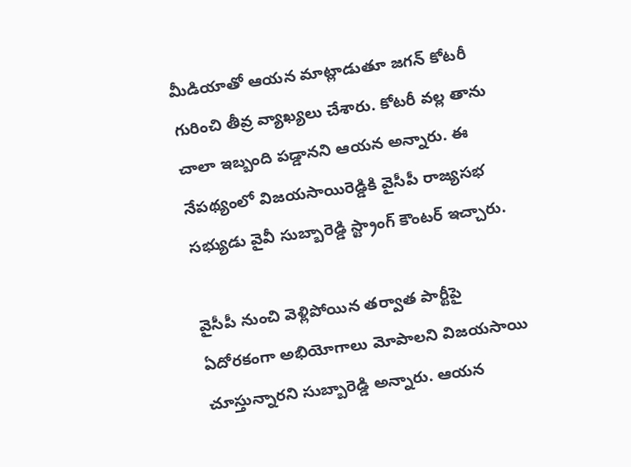మీడియాతో ఆయన మాట్లాడుతూ జగన్ కోటరీ గురించి తీవ్ర వ్యాఖ్యలు చేశారు. కోటరీ వల్ల తాను చాలా ఇబ్బంది పడ్డానని ఆయన అన్నారు. ఈ నేపథ్యంలో విజయసాయిరెడ్డికి వైసీపీ రాజ్యసభ సభ్యుడు వైవీ సుబ్బారెడ్డి స్ట్రాంగ్ కౌంటర్ ఇచ్చారు.

వైసీపీ నుంచి వెళ్లిపోయిన తర్వాత పార్టీపై ఏదోరకంగా అభియోగాలు మోపాలని విజయసాయి చూస్తున్నారని సుబ్బారెడ్డి అన్నారు. ఆయన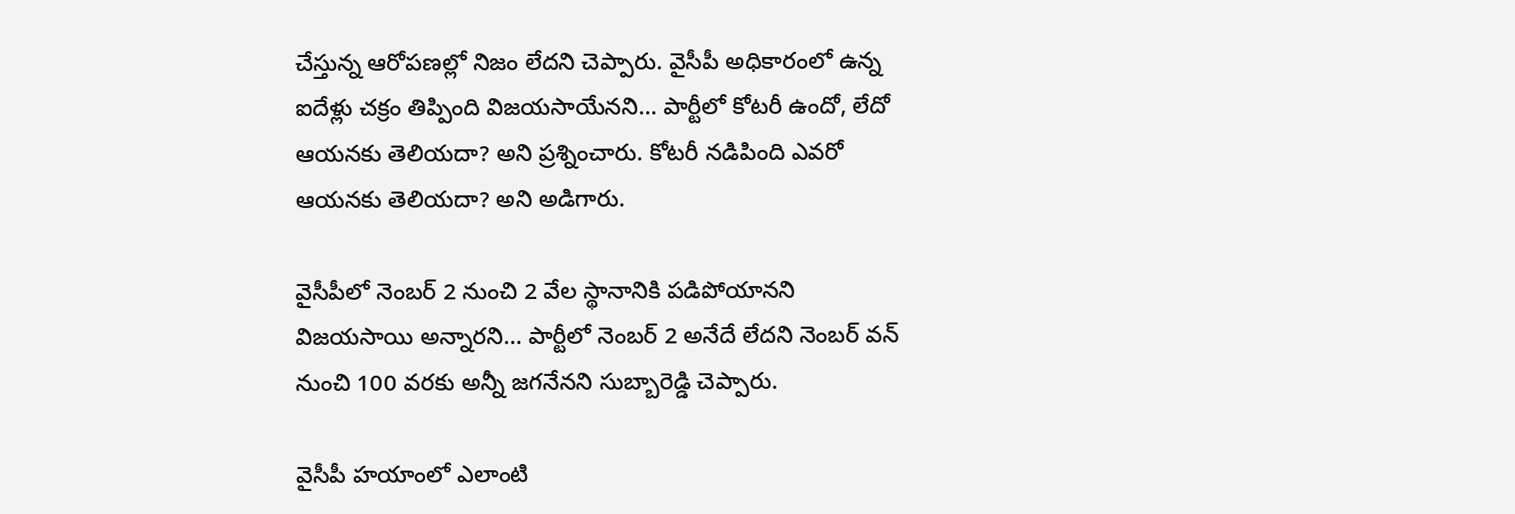చేస్తున్న ఆరోపణల్లో నిజం లేదని చెప్పారు. వైసీపీ అధికారంలో ఉన్న ఐదేళ్లు చక్రం తిప్పింది విజయసాయేనని… పార్టీలో కోటరీ ఉందో, లేదో ఆయనకు తెలియదా? అని ప్రశ్నించారు. కోటరీ నడిపింది ఎవరో ఆయనకు తెలియదా? అని అడిగారు.

వైసీపీలో నెంబర్ 2 నుంచి 2 వేల స్థానానికి పడిపోయానని విజయసాయి అన్నారని… పార్టీలో నెంబర్ 2 అనేదే లేదని నెంబర్ వన్ నుంచి 100 వరకు అన్నీ జగనేనని సుబ్బారెడ్డి చెప్పారు.

వైసీపీ హయాంలో ఎలాంటి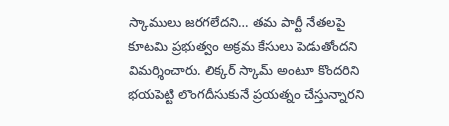స్కాములు జరగలేదని… తమ పార్టీ నేతలపై కూటమి ప్రభుత్వం అక్రమ కేసులు పెడుతోందని విమర్శించారు. లిక్కర్ స్కామ్ అంటూ కొందరిని భయపెట్టి లొంగదీసుకునే ప్రయత్నం చేస్తున్నారని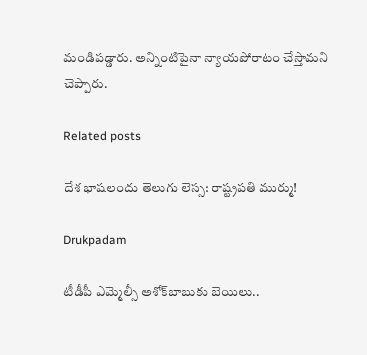మండిపడ్డారు. అన్నింటిపైనా న్యాయపోరాటం చేస్తామని చెప్పారు.

Related posts

దేశ భాషలందు తెలుగు లెస్స: రాష్ట్రపతి ముర్ము!

Drukpadam

టీడీపీ ఎమ్మెల్సీ అశోక్‌బాబుకు బెయిలు..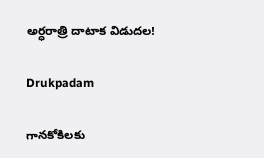అర్ధరాత్రి దాటాక విడుదల!

Drukpadam

గానకోకిలకు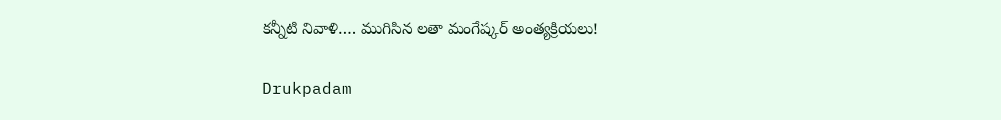కన్నీటి నివాళి…. ముగిసిన లతా మంగేష్కర్ అంత్యక్రియలు!

Drukpadam